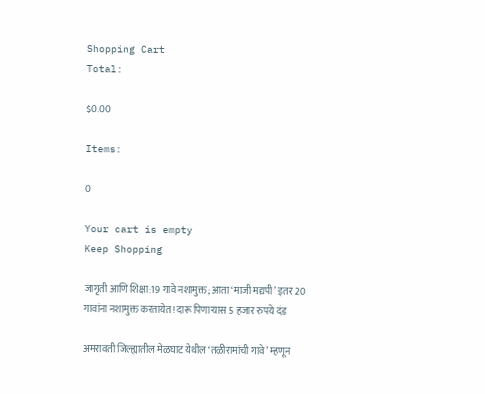Shopping Cart
Total:

$0.00

Items:

0

Your cart is empty
Keep Shopping

जागृती आणि शिक्षा:19 गावे नशामुक्त; आता ‘माजी मद्यपी’ इतर 20 गावांना नशामुक्त करतायेत! दारू पिणाऱ्यास 5 हजार रुपये दंड

अमरावती जिल्ह्यातील मेळघाट येथील ‘तळीरामांची गावे’ म्हणून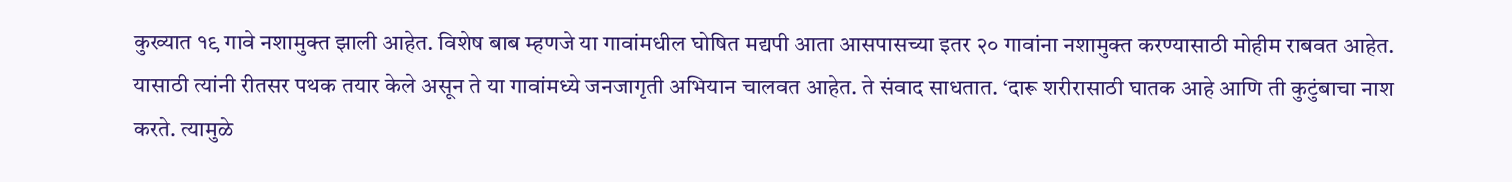कुख्यात १९ गावे नशामुक्त झाली आहेत. विशेष बाब म्हणजे या गावांमधील घोषित मद्यपी आता आसपासच्या इतर २० गावांना नशामुक्त करण्यासाठी मोहीम राबवत आहेत. यासाठी त्यांनी रीतसर पथक तयार केले असून ते या गावांमध्ये जनजागृती अभियान चालवत आहेत. ते संवाद साधतात. ‘दारू शरीरासाठी घातक आहे आणि ती कुटुंबाचा नाश करते. त्यामुळे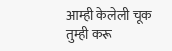आम्ही केलेली चूक तुम्ही करू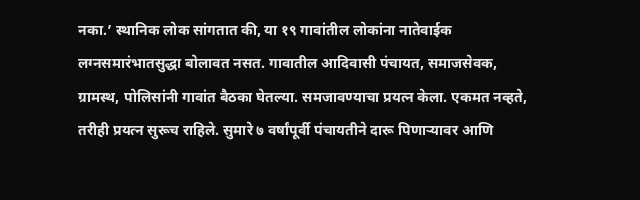नका.’ स्थानिक लोक सांगतात की, या १९ गावांतील लोकांना नातेवाईक लग्नसमारंभातसुद्धा बोलावत नसत. गावातील आदिवासी पंचायत, समाजसेवक, ग्रामस्थ, पोलिसांनी गावांत बैठका घेतल्या. समजावण्याचा प्रयत्न केला. एकमत नव्हते, तरीही प्रयत्न सुरूच राहिले. सुमारे ७ वर्षांपूर्वी पंचायतीने दारू पिणाऱ्यावर आणि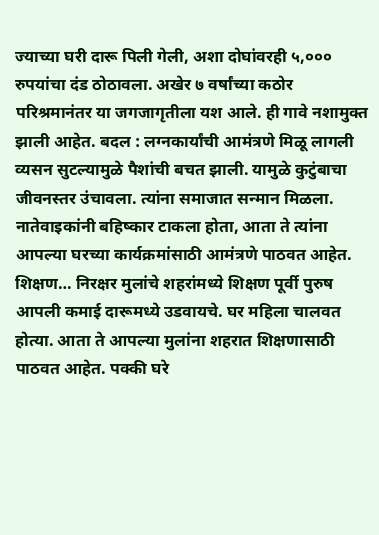ज्याच्या घरी दारू पिली गेली, अशा दोघांवरही ५,००० रुपयांचा दंड ठोठावला. अखेर ७ वर्षांच्या कठोर परिश्रमानंतर या जगजागृतीला यश आले. ही गावे नशामुक्त झाली आहेत. बदल : लग्नकार्यांची आमंत्रणे मिळू लागली व्यसन सुटल्यामुळे पैशांची बचत झाली. यामुळे कुटुंबाचा जीवनस्तर उंचावला. त्यांना समाजात सन्मान मिळला. नातेवाइकांनी बहिष्कार टाकला होता, आता ते त्यांना आपल्या घरच्या कार्यक्रमांसाठी आमंत्रणे पाठवत आहेत. शिक्षण… निरक्षर मुलांचे शहरांमध्ये शिक्षण पूर्वी पुरुष आपली कमाई दारूमध्ये उडवायचे. घर महिला चालवत होत्या. आता ते आपल्या मुलांना शहरात शिक्षणासाठी पाठवत आहेत. पक्की घरे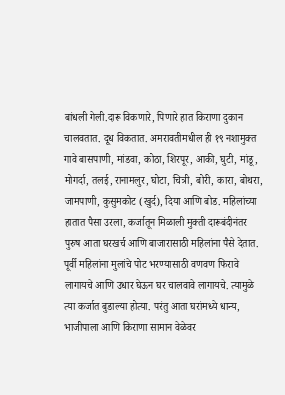बांधली गेली.दारू विकणारे, पिणारे हात किराणा दुकान चालवतात. दूध विकतात. अमरावतीमधील ही १९ नशामुक्त गावे बासपाणी, मांडवा, कोठा, शिरपूर, आकी, घुटी, मांडू, मोगर्दा, तलई, रानामलुर, घोटा, चित्री, बोरी, कारा, बोथरा, जामपाणी, कुसुमकोट (खुर्द), दिया आणि बोड. महिलांच्या हातात पैसा उरला, कर्जातून मिळाली मुक्ती दारूबंदीनंतर पुरुष आता घरखर्च आणि बाजारासाठी महिलांना पैसे देतात. पूर्वी महिलांना मुलांचे पोट भरण्यासाठी वणवण फिरावे लागायचे आणि उधार घेऊन घर चालवावे लागायचे. त्यामुळे त्या कर्जात बुडाल्या होत्या. परंतु आता घरांमध्ये धान्य, भाजीपाला आणि किराणा सामान वेळेवर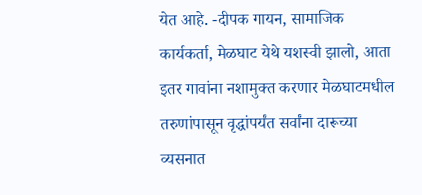येत आहे. -दीपक गायन, सामाजिक कार्यकर्ता, मेळघाट येथे यशस्वी झालो, आता इतर गावांना नशामुक्त करणार मेळघाटमधील तरुणांपासून वृद्धांपर्यंत सर्वांना दारूच्या व्यसनात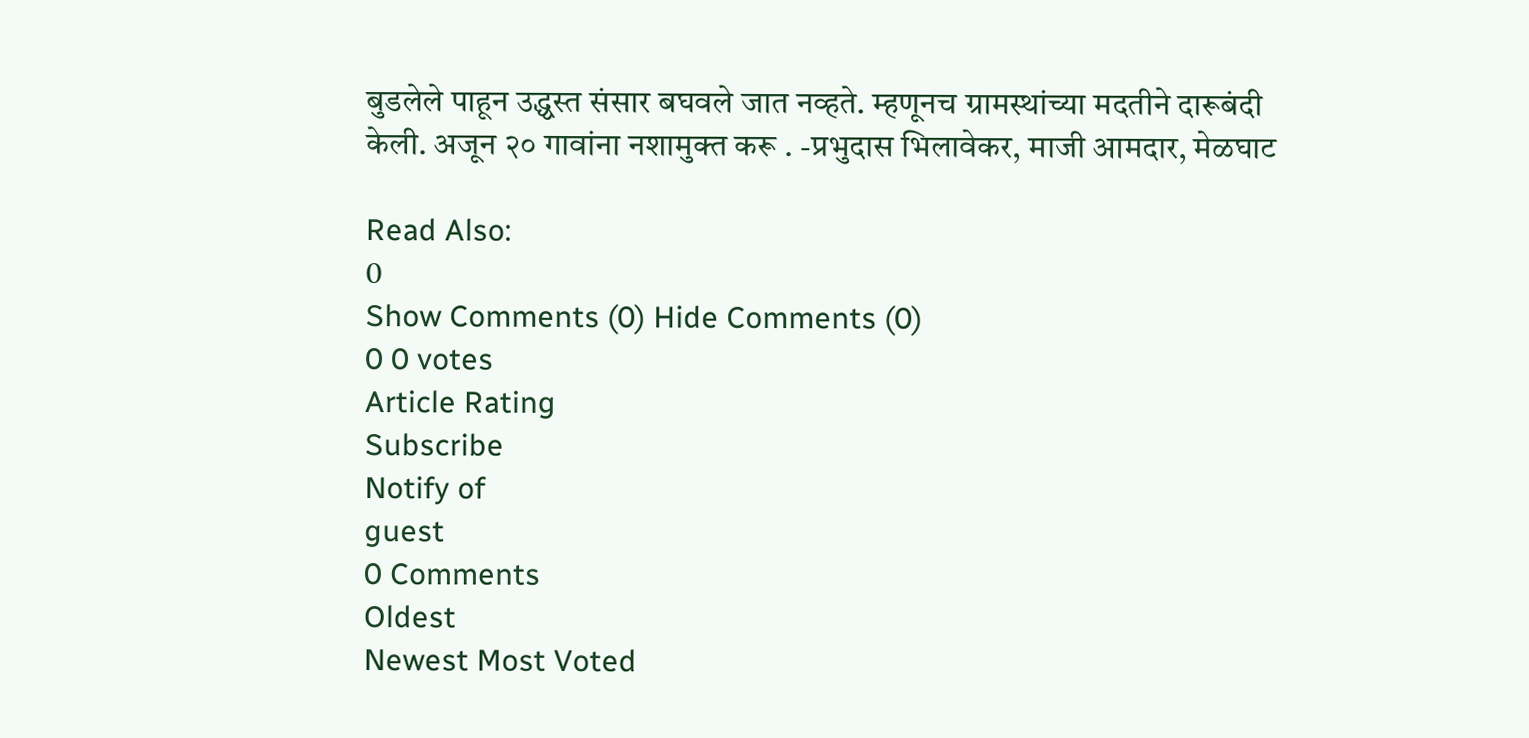बुडलेले पाहून उद्ध्वस्त संसार बघवले जात नव्हते. म्हणूनच ग्रामस्थांच्या मदतीने दारूबंदी केली. अजून २० गावांना नशामुक्त करू . -प्रभुदास भिलावेकर, माजी आमदार, मेळघाट

Read Also:
0
Show Comments (0) Hide Comments (0)
0 0 votes
Article Rating
Subscribe
Notify of
guest
0 Comments
Oldest
Newest Most Voted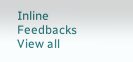Inline Feedbacks
View all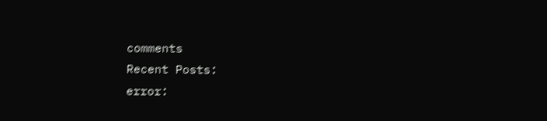comments
Recent Posts:
error: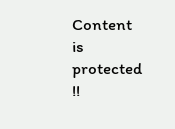Content is protected !!